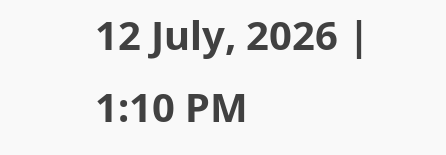12 July, 2026 | 1:10 PM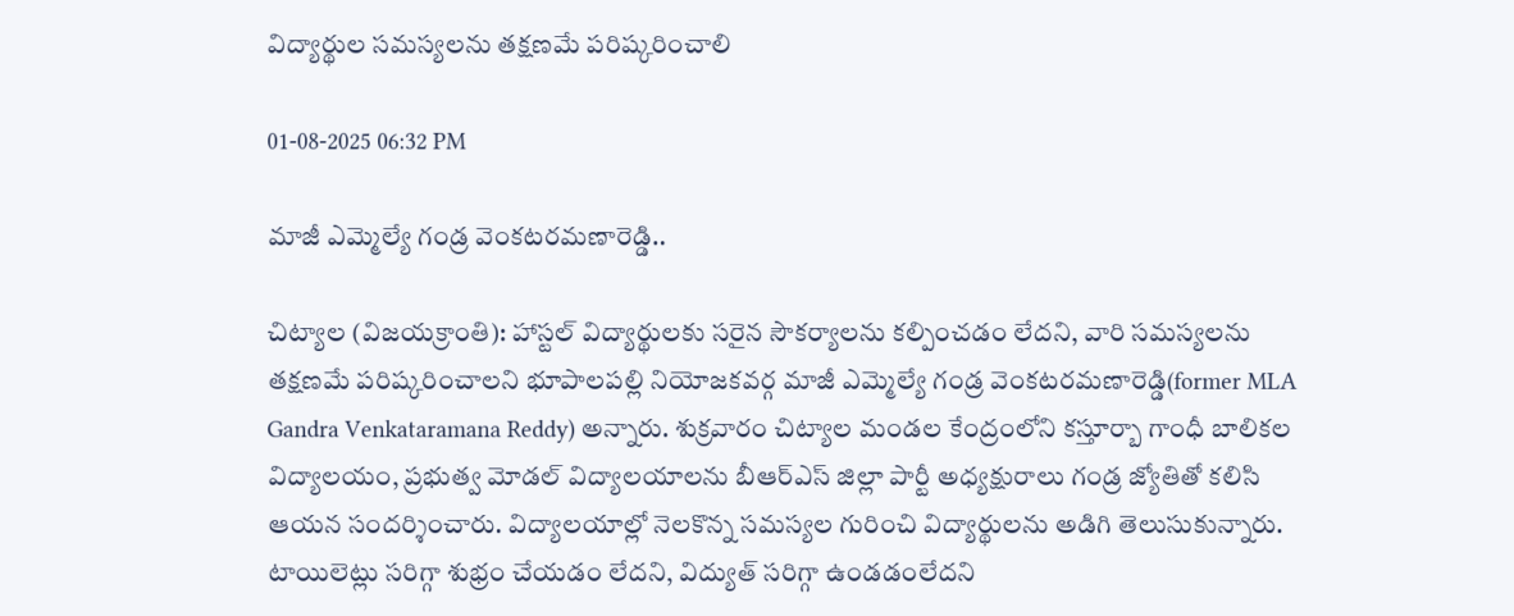విద్యార్థుల సమస్యలను తక్షణమే పరిష్కరించాలి

01-08-2025 06:32 PM

మాజీ ఎమ్మెల్యే గండ్ర వెంకటరమణారెడ్డి..

చిట్యాల (విజయక్రాంతి): హాస్టల్ విద్యార్థులకు సరైన సౌకర్యాలను కల్పించడం లేదని, వారి సమస్యలను తక్షణమే పరిష్కరించాలని భూపాలపల్లి నియోజకవర్గ మాజీ ఎమ్మెల్యే గండ్ర వెంకటరమణారెడ్డి(former MLA Gandra Venkataramana Reddy) అన్నారు. శుక్రవారం చిట్యాల మండల కేంద్రంలోని కస్తూర్బా గాంధీ బాలికల విద్యాలయం, ప్రభుత్వ మోడల్ విద్యాలయాలను బీఆర్ఎస్ జిల్లా పార్టీ అధ్యక్షురాలు గండ్ర జ్యోతితో కలిసి ఆయన సందర్శించారు. విద్యాలయాల్లో నెలకొన్న సమస్యల గురించి విద్యార్థులను అడిగి తెలుసుకున్నారు. టాయిలెట్లు సరిగ్గా శుభ్రం చేయడం లేదని, విద్యుత్ సరిగ్గా ఉండడంలేదని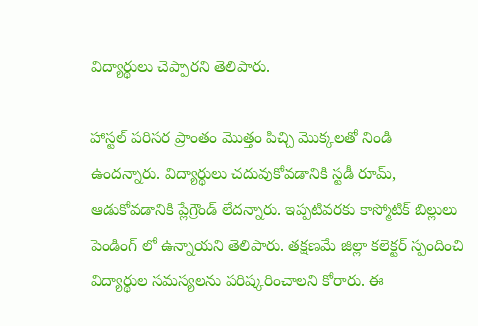విద్యార్థులు చెప్పారని తెలిపారు.

హాస్టల్ పరిసర ప్రాంతం మొత్తం పిచ్చి మొక్కలతో నిండి ఉందన్నారు. విద్యార్థులు చదువుకోవడానికి స్టడీ రూమ్, ఆడుకోవడానికి ప్లేగ్రౌండ్ లేదన్నారు. ఇప్పటివరకు కాస్మోటిక్ బిల్లులు పెండింగ్ లో ఉన్నాయని తెలిపారు. తక్షణమే జిల్లా కలెక్టర్ స్పందించి విద్యార్థుల సమస్యలను పరిష్కరించాలని కోరారు. ఈ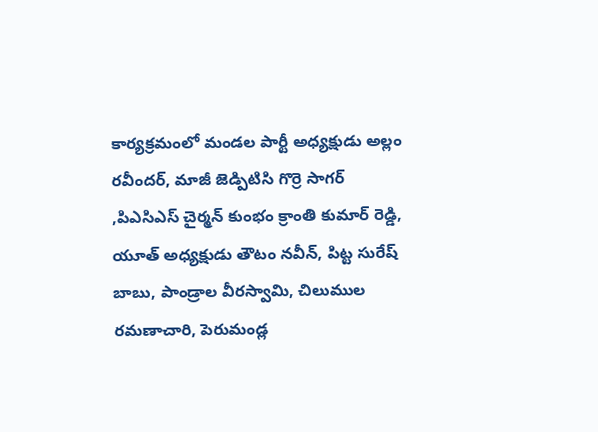కార్యక్రమంలో మండల పార్టీ అధ్యక్షుడు అల్లం రవీందర్, మాజీ జెడ్పిటిసి గొర్రె సాగర్ ,పిఎసిఎస్ చైర్మన్ కుంభం క్రాంతి కుమార్ రెడ్డి, యూత్ అధ్యక్షుడు తౌటం నవీన్, పిట్ట సురేష్ బాబు, పాండ్రాల వీరస్వామి, చిలుముల రమణాచారి, పెరుమండ్ల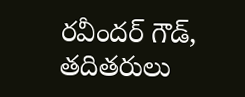రవీందర్ గౌడ్, తదితరులు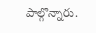పాల్గొన్నారు.